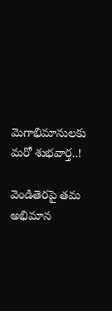మెగాభిమానులకు మరో శుభవార్త..!

వెండితెరపై తమ అభిమాన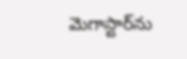మెగాస్టార్‌ను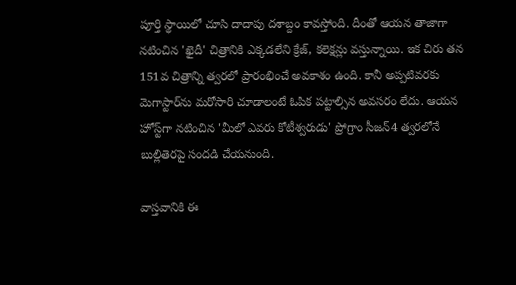పూర్తి స్థాయిలో చూసి దాదాపు దశాబ్దం కావస్తోంది. దీంతో ఆయన తాజాగా నటించిన 'ఖైదీ' చిత్రానికి ఎక్కడలేని క్రేజ్‌, కలెక్షన్లు వస్తున్నాయి. ఇక చిరు తన 151వ చిత్రాన్ని త్వరలో ప్రారంభించే అవకాశం ఉంది. కానీ అప్పటివరకు మెగాస్టార్‌ను మరోసారి చూడాలంటే ఓపిక పట్టాల్సిన అవసరం లేదు. ఆయన హోస్ట్‌గా నటించిన 'మీలో ఎవరు కోటీశ్వరుడు' ప్రోగ్రాం సీజన్‌4 త్వరలోనే బుల్లితెరపై సందడి చేయనుంది.

వాస్తవానికి ఈ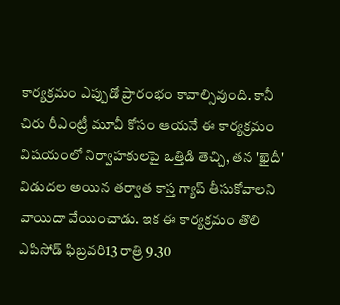కార్యక్రమం ఎప్పుడో ప్రారంభం కావాల్సివుంది. కానీ చిరు రీఎంట్రీ మూవీ కోసం ఆయనే ఈ కార్యక్రమం విషయంలో నిర్వాహకులపై ఒత్తిడి తెచ్చి, తన 'ఖైదీ' విడుదల అయిన తర్వాత కాస్త గ్యాప్‌ తీసుకోవాలని వాయిదా వేయించాడు. ఇక ఈ కార్యక్రమం తొలి ఎపిసోడ్‌ ఫిబ్రవరి13 రాత్రి 9.30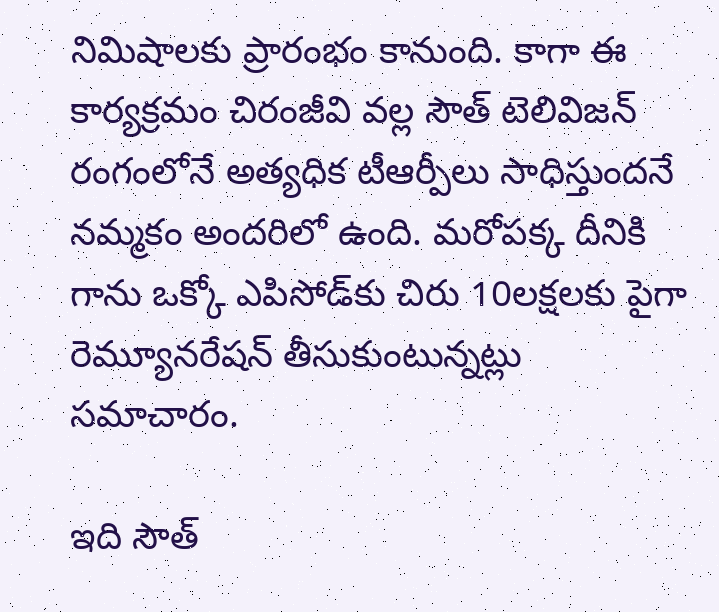నిమిషాలకు ప్రారంభం కానుంది. కాగా ఈ కార్యక్రమం చిరంజీవి వల్ల సౌత్‌ టెలివిజన్‌ రంగంలోనే అత్యధిక టీఆర్పీలు సాధిస్తుందనే నమ్మకం అందరిలో ఉంది. మరోపక్క దీనికి గాను ఒక్కో ఎపిసోడ్‌కు చిరు 10లక్షలకు పైగా రెమ్యూనరేషన్‌ తీసుకుంటున్నట్లు సమాచారం.

ఇది సౌత్‌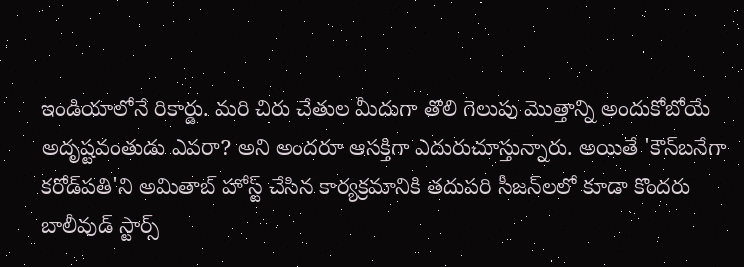ఇండియాలోనే రికార్డు. మరి చిరు చేతుల మీదుగా తొలి గెలుపు మొత్తాన్ని అందుకోబోయే అదృష్టవంతుడు ఎవరా? అని అందరూ ఆసక్తిగా ఎదురుచూస్తున్నారు. అయితే 'కౌన్‌బనేగా కరోడ్‌పతి'ని అమితాబ్‌ హోస్ట్‌ చేసిన కార్యక్రమానికి తదుపరి సీజన్‌లలో కూడా కొందరు బాలీవుడ్‌ స్టార్స్‌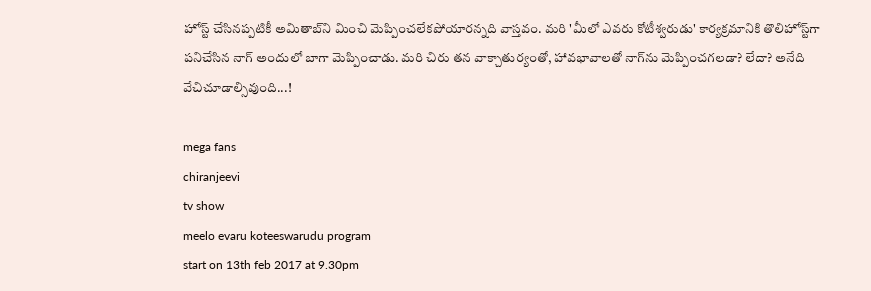హోస్ట్‌ చేసినప్పటికీ అమితాబ్‌ని మించి మెప్పించలేకపోయారన్నది వాస్తవం. మరి 'మీలో ఎవరు కోటీశ్వరుడు' కార్యక్రమానికి తొలిహోస్ట్‌గా పనిచేసిన నాగ్‌ అందులో బాగా మెప్పించాడు. మరి చిరు తన వాక్చాతుర్యంతో, హావభావాలతో నాగ్‌ను మెప్పించగలడా? లేదా? అనేది వేచిచూడాల్సివుంది...!

mega fans
chiranjeevi
tv show
meelo evaru koteeswarudu program
start on 13th feb 2017 at 9.30pm